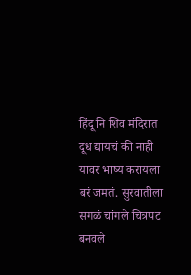हिंदू नि शिव मंदिरात दूध द्यायचं की नाही यावर भाष्य करायला बरं जमतं. सुरवातीला सगळं चांगले चित्रपट बनवले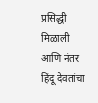प्रसिद्धी मिळाली आणि नंतर हिंदू देवतांचा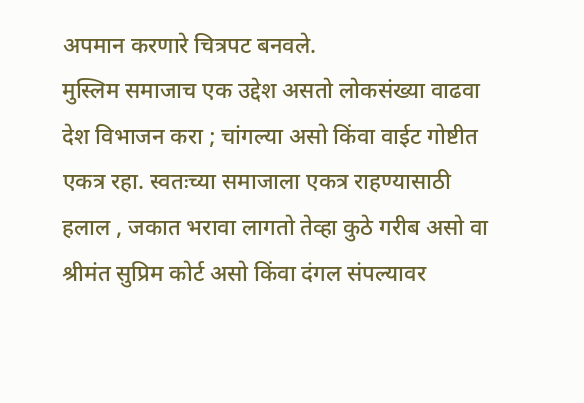अपमान करणारे चित्रपट बनवले.
मुस्लिम समाजाच एक उद्देश असतो लोकसंख्या वाढवा देश विभाजन करा ; चांगल्या असो किंवा वाईट गोष्टीत एकत्र रहा. स्वतःच्या समाजाला एकत्र राहण्यासाठी हलाल , जकात भरावा लागतो तेव्हा कुठे गरीब असो वा श्रीमंत सुप्रिम कोर्ट असो किंवा दंगल संपल्यावर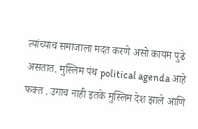त्यांच्याच समाजाला मदत करणे असो कायम पुढे असतात. मुस्लिम पंथ political agenda आहे फक्त . उगाच नाही इतके मुस्लिम देश झाले आणि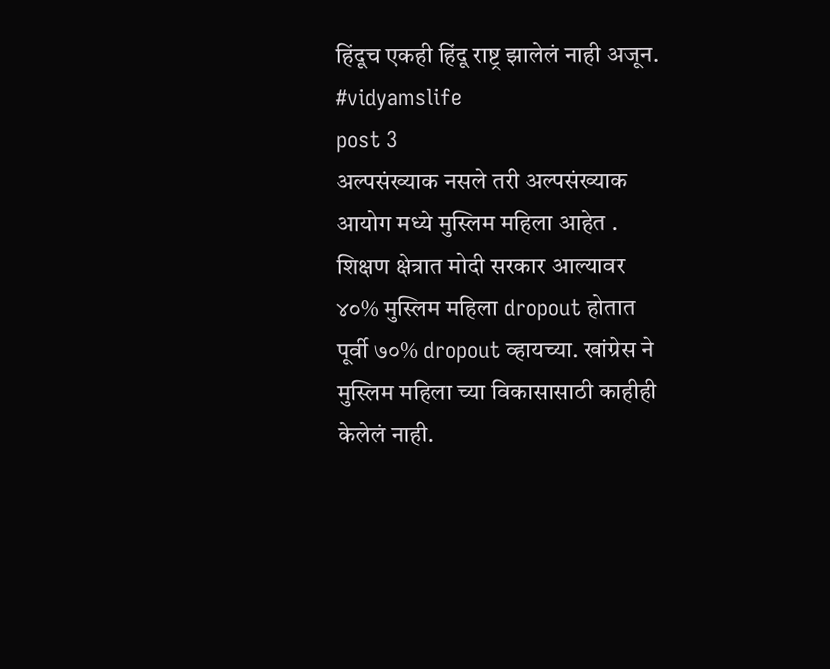हिंदूच एकही हिंदू राष्ट्र झालेलं नाही अजून.
#vidyamslife
post 3
अल्पसंख्याक नसले तरी अल्पसंख्याक आयोग मध्ये मुस्लिम महिला आहेत . शिक्षण क्षेत्रात मोदी सरकार आल्यावर ४०% मुस्लिम महिला dropout होतात पूर्वी ७०% dropout व्हायच्या. खांग्रेस ने मुस्लिम महिला च्या विकासासाठी काहीही केलेलं नाही.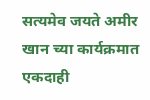सत्यमेव जयते अमीर खान च्या कार्यक्रमात एकदाही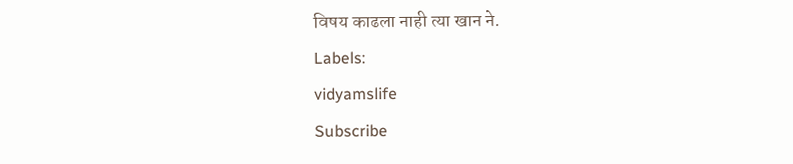विषय काढला नाही त्या खान ने.
Labels:
vidyamslife
Subscribe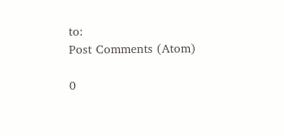to:
Post Comments (Atom)

0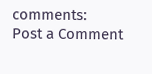comments:
Post a Comment